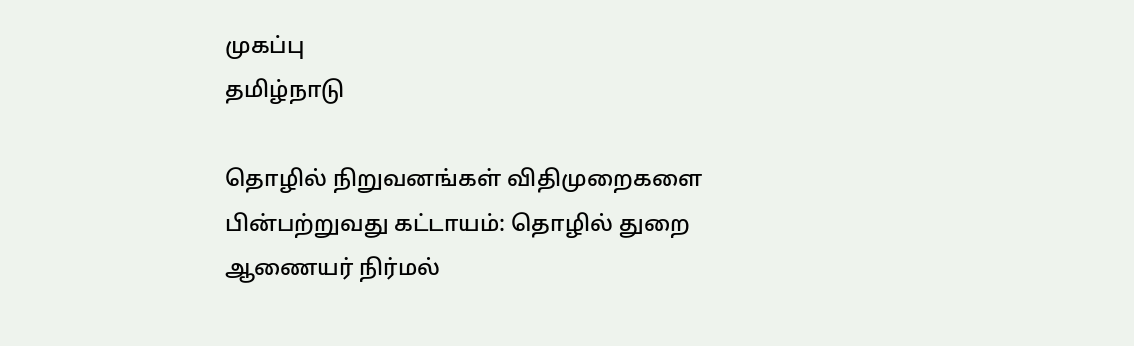முகப்பு
தமிழ்நாடு

தொழில் நிறுவனங்கள் விதிமுறைகளை பின்பற்றுவது கட்டாயம்: தொழில் துறை ஆணையர் நிர்மல்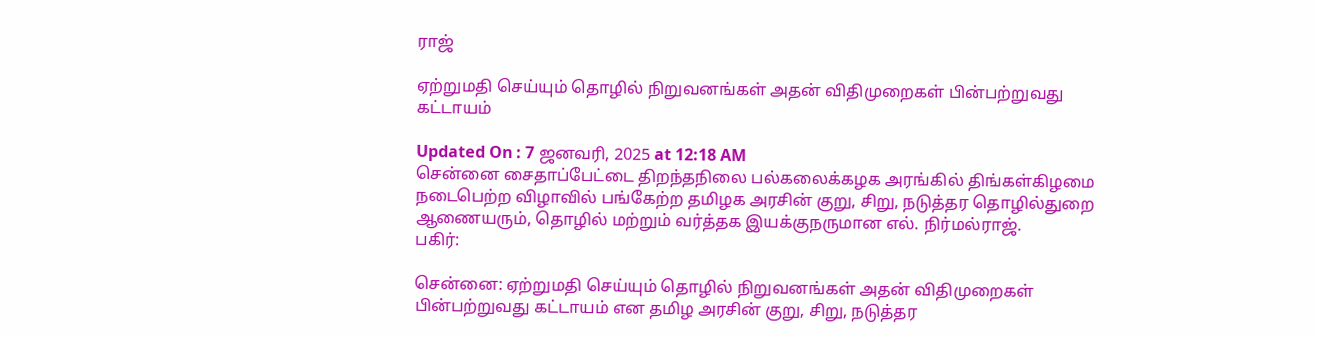ராஜ்

ஏற்றுமதி செய்யும் தொழில் நிறுவனங்கள் அதன் விதிமுறைகள் பின்பற்றுவது கட்டாயம்

Updated On : 7 ஜனவரி, 2025 at 12:18 AM
சென்னை சைதாப்பேட்டை திறந்தநிலை பல்கலைக்கழக அரங்கில் திங்கள்கிழமை நடைபெற்ற விழாவில் பங்கேற்ற தமிழக அரசின் குறு, சிறு, நடுத்தர தொழில்துறை ஆணையரும், தொழில் மற்றும் வர்த்தக இயக்குநருமான எல். நிர்மல்ராஜ்.
பகிர்:

சென்னை: ஏற்றுமதி செய்யும் தொழில் நிறுவனங்கள் அதன் விதிமுறைகள் பின்பற்றுவது கட்டாயம் என தமிழ அரசின் குறு, சிறு, நடுத்தர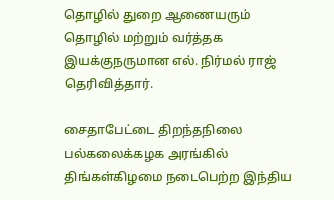தொழில் துறை ஆணையரும் தொழில் மற்றும் வர்த்தக இயக்குநருமான எல். நிர்மல் ராஜ் தெரிவித்தார்.

சைதாபேட்டை திறந்தநிலை பல்கலைக்கழக அரங்கில் திங்கள்கிழமை நடைபெற்ற இந்திய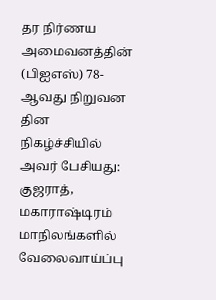தர நிர்ணய அமைவனத்தின் (பிஐஎஸ்) 78-ஆவது நிறுவன தின நிகழ்ச்சியில் அவர் பேசியது: குஜராத், மகாராஷ்டிரம் மாநிலங்களில் வேலைவாய்ப்பு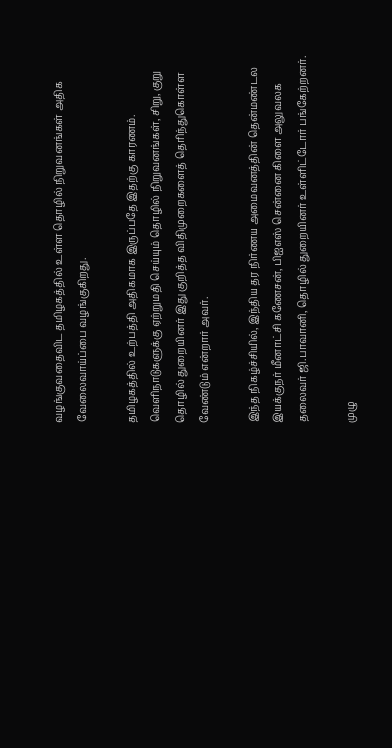வழங்குவதைவிட தமிழகத்தில் உள்ள தொழில் நிறுவனங்கள் அதிக வேலைவாய்ப்பை வழங்குகிறது.

தமிழகத்தில் உற்பத்தி அதிகமாக இருப்பதே இதற்கு காரணம். வெளிநாடுகளுக்கு ஏற்றுமதி செய்யும் தொழில் நிறுவனங்கள், சிறு, குறு தொழில் துறையினர் இது குறித்த விதிமுறைகளைத் தெரிந்துகொள்ள வேண்டும் என்றார் அவர்.

இந்த நிகழ்ச்சியில், இந்திய தர நிர்ணய அமைவனத்தின் தென்மண்டல இயக்குநர் மீனாட்சி கணேசன், பிஐஎஸ் சென்னை கிளை அலுவலக தலைவர் ஜி.பாவானி, தொழில் துறையினர் உள்ளிட்டோர் பங்கேற்றனர்.

முழு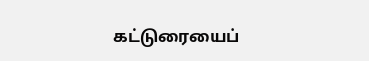கட்டுரையைப்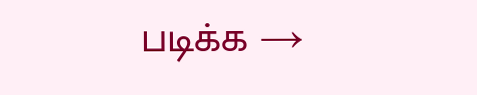படிக்க →